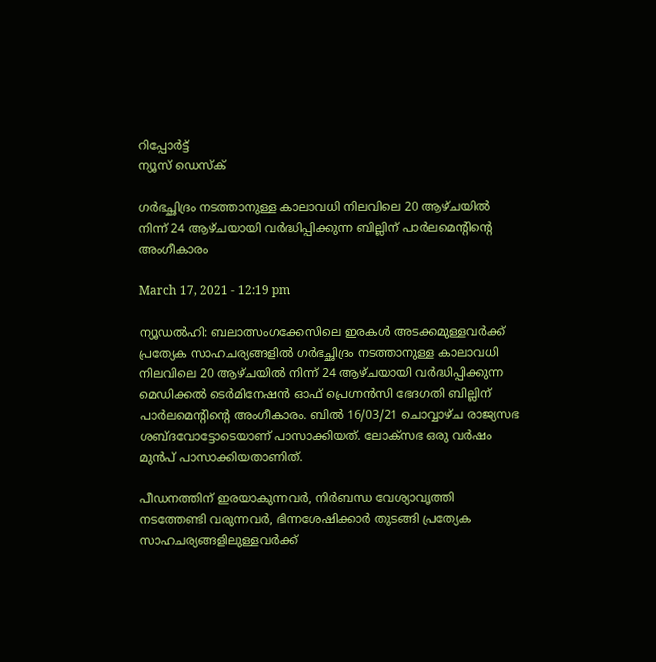റിപ്പോര്‍ട്ട്
ന്യൂസ് ഡെസ്ക്

ഗര്‍ഭച്ഛിദ്രം നടത്താനുള്ള കാലാവധി നിലവിലെ 20 ആഴ്ചയില്‍ നിന്ന് 24 ആഴ്ചയായി വര്‍ദ്ധിപ്പിക്കുന്ന ബില്ലിന് പാര്‍ലമെന്റിന്റെ അംഗീകാരം

March 17, 2021 - 12:19 pm

ന്യൂഡല്‍ഹി: ബലാത്സംഗക്കേസിലെ ഇരകള്‍ അടക്കമുള്ളവര്‍ക്ക് പ്രത്യേക സാഹചര്യങ്ങളില്‍ ഗര്‍ഭച്ഛിദ്രം നടത്താനുള്ള കാലാവധി നിലവിലെ 20 ആഴ്ചയില്‍ നിന്ന് 24 ആഴ്ചയായി വര്‍ദ്ധിപ്പിക്കുന്ന മെഡിക്കല്‍ ടെര്‍മിനേഷന്‍ ഓഫ് പ്രെഗ്നന്‍സി ഭേദഗതി ബില്ലിന് പാര്‍ലമെന്റിന്റെ അംഗീകാരം. ബില്‍ 16/03/21 ചൊവ്വാഴ്ച രാജ്യസഭ ശബ്ദവോട്ടോടെയാണ് പാസാക്കിയത്. ലോക്‌സഭ ഒരു വര്‍ഷം മുൻപ് പാസാക്കിയതാണിത്.

പീഡനത്തിന് ഇരയാകുന്നവര്‍, നിര്‍ബന്ധ വേശ്യാവൃത്തി നടത്തേണ്ടി വരുന്നവര്‍, ഭിന്നശേഷിക്കാര്‍ തുടങ്ങി പ്രത്യേക സാഹചര്യങ്ങളിലുള്ളവര്‍ക്ക്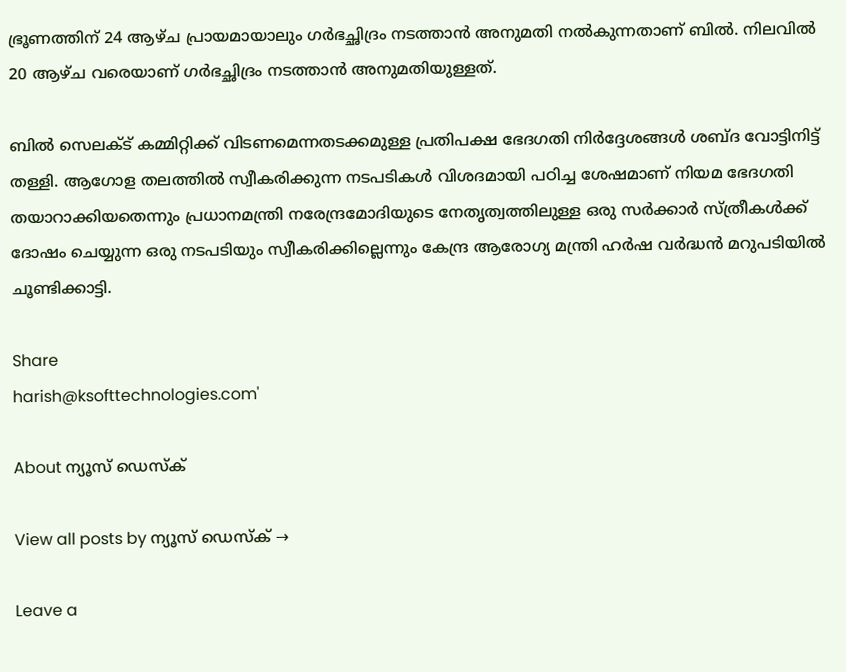ഭ്രൂണത്തിന് 24 ആഴ്ച പ്രായമായാലും ഗര്‍ഭച്ഛിദ്രം നടത്താന്‍ അനുമതി നല്‍കുന്നതാണ് ബില്‍. നിലവില്‍ 20 ആഴ്ച വരെയാണ് ഗര്‍ഭച്ഛിദ്രം നടത്താന്‍ അനുമതിയുള്ളത്.

ബില്‍ സെലക്‌ട് കമ്മിറ്റിക്ക് വിടണമെന്നതടക്കമുള്ള പ്രതിപക്ഷ ഭേദഗതി നിര്‍ദ്ദേശങ്ങള്‍ ശബ്ദ വോട്ടിനിട്ട് തള്ളി. ആഗോള തലത്തില്‍ സ്വീകരിക്കുന്ന നടപടികള്‍ വിശദമായി പഠിച്ച ശേഷമാണ് നിയമ ഭേദഗതി തയാറാക്കിയതെന്നും പ്രധാനമന്ത്രി നരേന്ദ്രമോദിയുടെ നേതൃത്വത്തിലുള്ള ഒരു സര്‍ക്കാര്‍ സ്ത്രീകള്‍ക്ക് ദോഷം ചെയ്യുന്ന ഒരു നടപടിയും സ്വീകരിക്കില്ലെന്നും കേന്ദ്ര ആരോഗ്യ മന്ത്രി ഹര്‍ഷ വര്‍ദ്ധന്‍ മറുപടിയില്‍ ചൂണ്ടിക്കാട്ടി.

Share
harish@ksofttechnologies.com'

About ന്യൂസ് ഡെസ്ക്

View all posts by ന്യൂസ് ഡെസ്ക് →

Leave a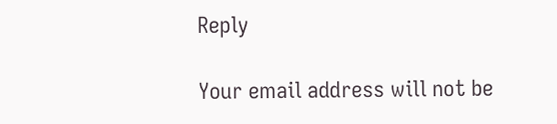Reply

Your email address will not be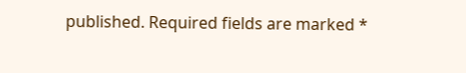published. Required fields are marked *